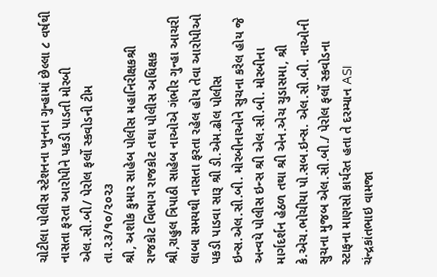ચોટીલા પોલીસ સ્ટેશનના ખુનના ગુન્હામાં છેલ્લા ૮ વર્ષથી નાસતા ફરતા આરોપીને પકડી પાડતી મોરબી એલ.સી.બી/ પેરોલ ફર્લો સ્કવોડની ટીમ
તા.૨૩/૧૦/૨૦૨૩
શ્રી, અશોક કુમાર સાહેબ પોલીસ મહાનિરીક્ષકશ્રી રાજકોટ વિભાગ રાજકોટ તથા પોલીસ અધિક્ષક શ્રી,રાહુલ ત્રિપાઠી સાહેબ નાઓએ ગંભીર ગુન્હા આચરી લાબા સમયથી નાસતા ફરતા રહેલ હોય તેવા આરોપીઓ પકડી પાડવા સારૂ શ્રી ડી.એમ.ઢોલ પોલીસ ઇન્સ.એલ.સી.બી. મોરબીનાઓને સુચના કરેલ હોય જે અન્વયે પોલીસ ઇન્સ શ્રી એલ.સી.બી. મોરબીના માર્ગદર્શન હેઠળ તથા શ્રી એન.એચ ચુડાસમા, શ્રી કે.એચ.ભોચીયા પો.સબ.ઇન્સ. એલ.સી.બી. નાઓની સુચના મુજબ એલ.સી.બી./ પેરોલ ફર્લો સ્કવોડના સ્ટાફના માણસો કાર્યરત હતા તે દરમ્યાન ASI ચંન્દ્રકાંતભાઇ વામજા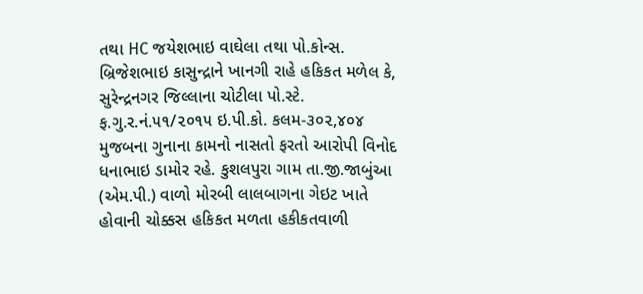તથા HC જયેશભાઇ વાઘેલા તથા પો.કોન્સ. બ્રિજેશભાઇ કાસુન્દ્રાને ખાનગી રાહે હકિકત મળેલ કે, સુરેન્દ્રનગર જિલ્લાના ચોટીલા પો.સ્ટે. ફ.ગુ.ર.નં.૫૧/૨૦૧૫ ઇ.પી.કો. કલમ-૩૦૨,૪૦૪ મુજબના ગુનાના કામનો નાસતો ફરતો આરોપી વિનોદ ધનાભાઇ ડામોર રહે. કુશલપુરા ગામ તા.જી.જાબુંઆ (એમ.પી.) વાળો મોરબી લાલબાગના ગેઇટ ખાતે હોવાની ચોક્કસ હકિકત મળતા હકીકતવાળી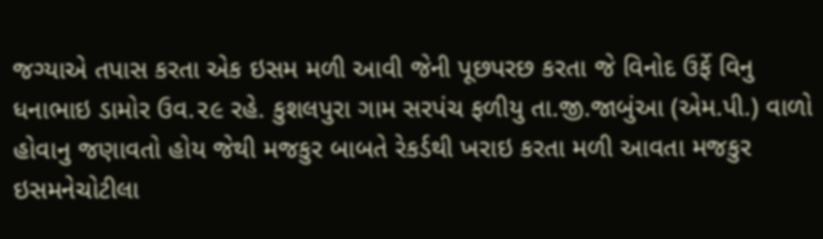જગ્યાએ તપાસ કરતા એક ઇસમ મળી આવી જેની પૂછપરછ કરતા જે વિનોદ ઉર્ફે વિનુ ધનાભાઇ ડામોર ઉવ.૨૯ રહે. કુશલપુરા ગામ સરપંચ ફળીયુ તા.જી.જાબુંઆ (એમ.પી.) વાળો હોવાનુ જણાવતો હોય જેથી મજકુર બાબતે રેકર્ડથી ખરાઇ કરતા મળી આવતા મજકુર ઇસમનેચોટીલા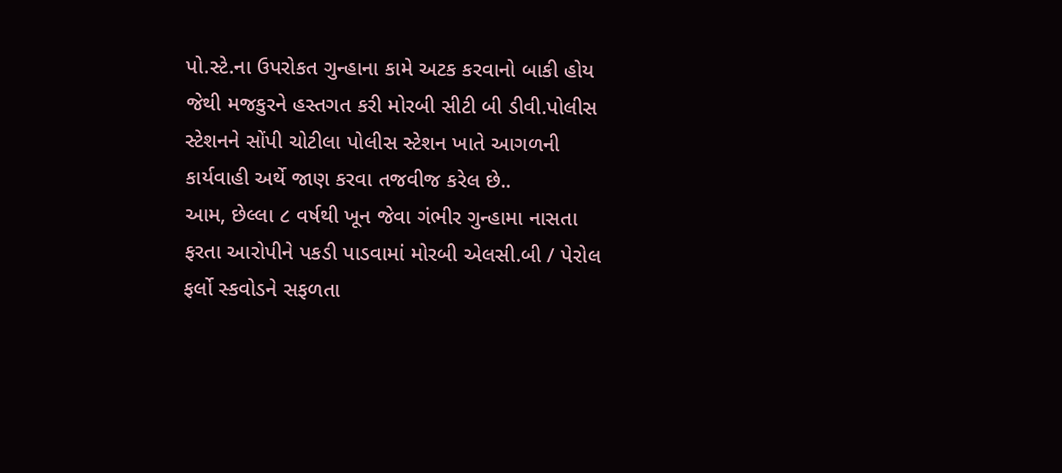પો.સ્ટે.ના ઉપરોકત ગુન્હાના કામે અટક કરવાનો બાકી હોય જેથી મજકુરને હસ્તગત કરી મોરબી સીટી બી ડીવી.પોલીસ સ્ટેશનને સોંપી ચોટીલા પોલીસ સ્ટેશન ખાતે આગળની કાર્યવાહી અર્થે જાણ કરવા તજવીજ કરેલ છે..
આમ, છેલ્લા ૮ વર્ષથી ખૂન જેવા ગંભીર ગુન્હામા નાસતા ફરતા આરોપીને પકડી પાડવામાં મોરબી એલસી.બી / પેરોલ ફર્લો સ્કવોડને સફળતા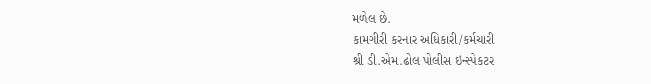મળેલ છે.
કામગીરી કરનાર અધિકારી/કર્મચારી
શ્રી ડી.એમ.ઢોલ પોલીસ ઇન્સ્પેકટર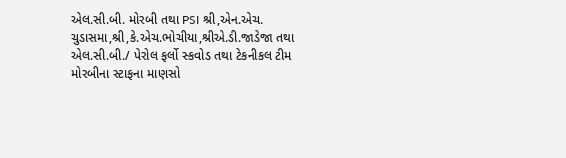એલ.સી.બી. મોરબી તથા PSI શ્રી,એન.એચ. ચુડાસમા,શ્રી,કે.એચ.ભોચીયા,શ્રીએ.ડી.જાડેજા તથા એલ.સી.બી./ પેરોલ ફર્લો સ્કવોડ તથા ટેકનીકલ ટીમ મોરબીના સ્ટાફના માણસો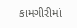કામગીરીમાં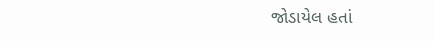જોડાયેલ હતાં